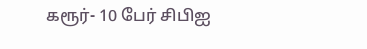கரூர்- 10 பேர் சிபிஐ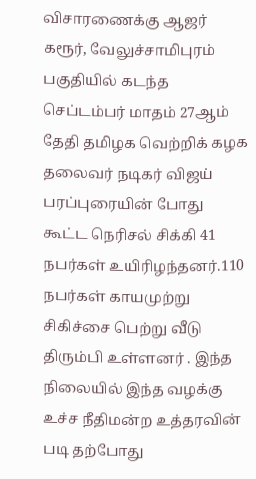விசாரணைக்கு ஆஜர்
கரூர், வேலுச்சாமிபுரம் பகுதியில் கடந்த செப்டம்பர் மாதம் 27ஆம் தேதி தமிழக வெற்றிக் கழக தலைவர் நடிகர் விஜய் பரப்புரையின் போது கூட்ட நெரிசல் சிக்கி 41 நபர்கள் உயிரிழந்தனர்.110 நபர்கள் காயமுற்று சிகிச்சை பெற்று வீடு திரும்பி உள்ளனர் . இந்த நிலையில் இந்த வழக்கு உச்ச நீதிமன்ற உத்தரவின் படி தற்போது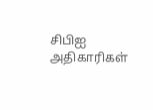சிபிஐ அதிகாரிகள்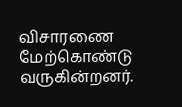விசாரணை மேற்கொண்டு வருகின்றனர்.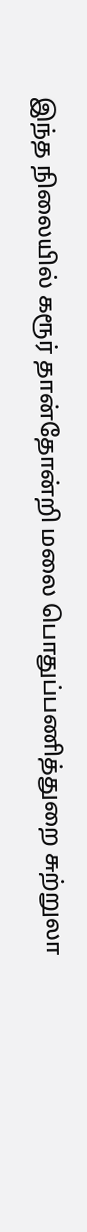இந்த நிலையில் கரூர் தான்தோன்றி மலை பொதுப்பணித்துறை சுற்றுலா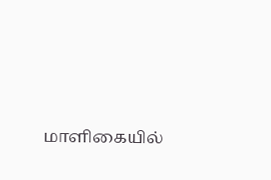மாளிகையில்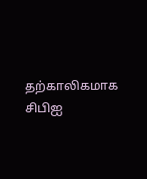தற்காலிகமாக சிபிஐ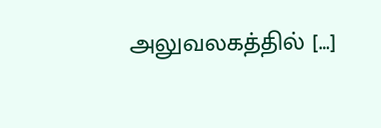அலுவலகத்தில் […]